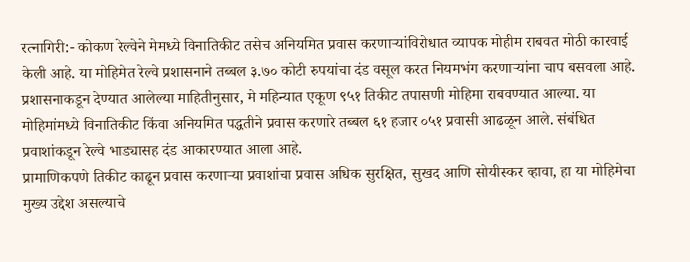रत्नागिरी:- कोकण रेल्वेने मेमध्ये विनातिकीट तसेच अनियमित प्रवास करणाऱ्यांविरोधात व्यापक मोहीम राबवत मोठी कारवाई केली आहे. या मोहिमेत रेल्वे प्रशासनाने तब्बल ३.७० कोटी रुपयांचा दंड वसूल करत नियमभंग करणाऱ्यांना चाप बसवला आहे.
प्रशासनाकडून देण्यात आलेल्या माहितीनुसार, मे महिन्यात एकूण ९५१ तिकीट तपासणी मोहिमा राबवण्यात आल्या. या मोहिमांमध्ये विनातिकीट किंवा अनियमित पद्धतीने प्रवास करणारे तब्बल ६१ हजार ०५१ प्रवासी आढळून आले. संबंधित प्रवाशांकडून रेल्वे भाड्यासह दंड आकारण्यात आला आहे.
प्रामाणिकपणे तिकीट काढून प्रवास करणाऱ्या प्रवाशांचा प्रवास अधिक सुरक्षित, सुखद आणि सोयीस्कर व्हावा, हा या मोहिमेचा मुख्य उद्देश असल्याचे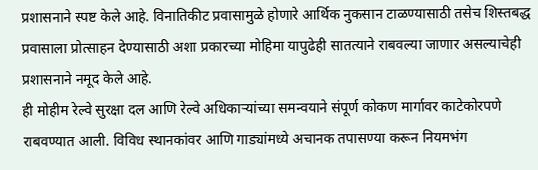प्रशासनाने स्पष्ट केले आहे. विनातिकीट प्रवासामुळे होणारे आर्थिक नुकसान टाळण्यासाठी तसेच शिस्तबद्ध प्रवासाला प्रोत्साहन देण्यासाठी अशा प्रकारच्या मोहिमा यापुढेही सातत्याने राबवल्या जाणार असल्याचेही प्रशासनाने नमूद केले आहे.
ही मोहीम रेल्वे सुरक्षा दल आणि रेल्वे अधिकाऱ्यांच्या समन्वयाने संपूर्ण कोकण मार्गावर काटेकोरपणे राबवण्यात आली. विविध स्थानकांवर आणि गाड्यांमध्ये अचानक तपासण्या करून नियमभंग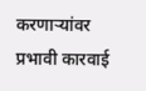करणाऱ्यांवर प्रभावी कारवाई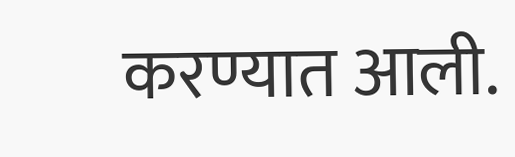करण्यात आली.